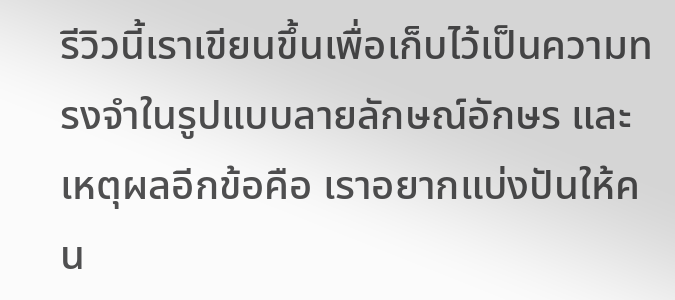รีวิวนี้เราเขียนขึ้นเพื่อเก็บไว้เป็นความทรงจำในรูปแบบลายลักษณ์อักษร และเหตุผลอีกข้อคือ เราอยากแบ่งปันให้คน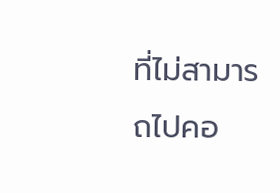ที่ไม่สามารถไปคอ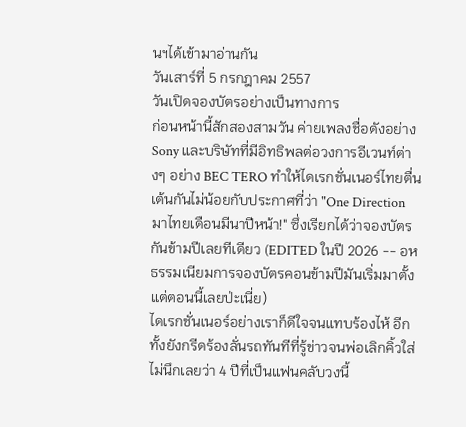นฯได้เข้ามาอ่านกัน
วันเสาร์ที่ 5 กรกฎาคม 2557
วันเปิดจองบัตรอย่างเป็นทางการ
ก่อนหน้านี้สักสองสามวัน ค่ายเพลงชื่อดังอย่าง Sony และบริษัทที่มีอิทธิพลต่อวงการอีเวนท์ต่างๆ อย่าง BEC TERO ทำให้ไดเรกชั่นเนอร์ไทยตื่นเต้นกันไม่น้อยกับประกาศที่ว่า "One Direction มาไทยเดือนมีนาปีหน้า!" ซึ่งเรียกได้ว่าจองบัตรกันข้ามปีเลยทีเดียว (EDITED ในปี 2026 -- อห ธรรมเนียมการจองบัตรคอนข้ามปีมันเริ่มมาตั้งแต่ตอนนี้เลยป่ะเนี่ย)
ไดเรกชั่นเนอร์อย่างเราก็ดีใจจนแทบร้องไห้ อีกทั้งยังกรีดร้องลั่นรถทันทีที่รู้ข่าวจนพ่อเลิกคิ้วใส่
ไม่นึกเลยว่า 4 ปีที่เป็นแฟนคลับวงนี้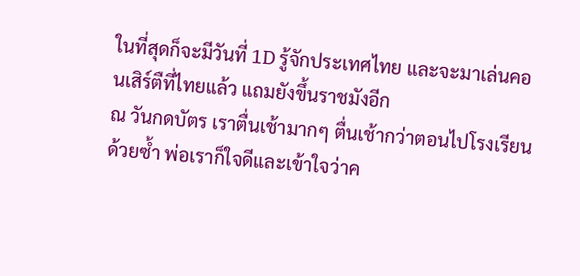ในที่สุดก็จะมีวันที่ 1D รู้จักประเทศไทย และจะมาเล่นคอนเสิร์ตืที่ไทยแล้ว แถมยังขึ้นราชมังอีก
ณ วันกดบัตร เราตื่นเช้ามากๆ ตื่นเช้ากว่าตอนไปโรงเรียนด้วยซ้ำ พ่อเราก็ใจดีและเข้าใจว่าค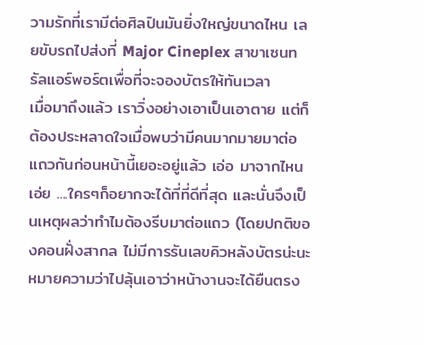วามรักที่เรามีต่อศิลปินมันยิ่งใหญ่ขนาดไหน เลยขับรถไปส่งที่ Major Cineplex สาขาเซนทรัลแอร์พอร์ตเพื่อที่จะจองบัตรให้ทันเวลา
เมื่อมาถึงแล้ว เราวิ่งอย่างเอาเป็นเอาตาย แต่ก็ต้องประหลาดใจเมื่อพบว่ามีคนมากมายมาต่อแถวกันก่อนหน้านี้เยอะอยู่แล้ว เอ่อ มาจากไหนเอ่ย ....ใครๆก็อยากจะได้ที่ที่ดีที่สุด และนั่นจึงเป็นเหตุผลว่าทำไมต้องรีบมาต่อแถว (โดยปกติของคอนฝั่งสากล ไม่มีการรันเลขคิวหลังบัตรน่ะนะ หมายความว่าไปลุ้นเอาว่าหน้างานจะได้ยืนตรง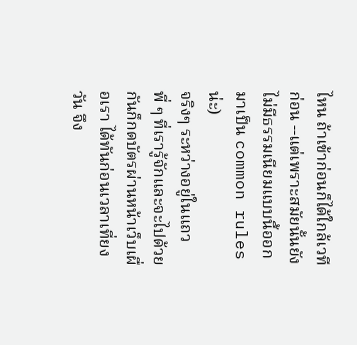ไหน ถ้าเข้าก่อนก็ได้ใกล้เวทีก่อน --แต่เพราะสมัยนั้นยังไม่มีธรรมเนียมแบบนี้ออกมาเป็น common rules น่ะ)
จริงๆ ระหว่างอยู่ในแถว พี่ ๆ ที่เรารู้จักและจะไปด้วยกันก็กดบัตรผ่านหน้าเว็บเผื่อเรา ได้ทันก่อนเวลาเที่ยงวัน จึง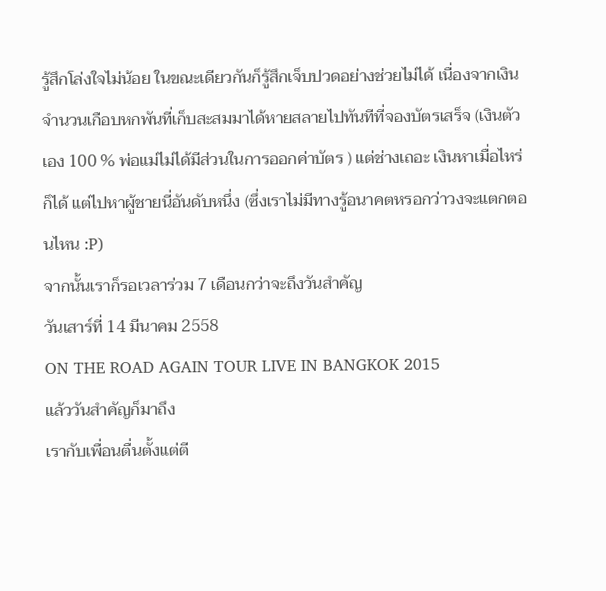รู้สึกโล่งใจไม่น้อย ในขณะเดียวกันก็รู้สึกเจ็บปวดอย่างช่วยไม่ได้ เนื่องจากเงินจำนวนเกือบหกพันที่เก็บสะสมมาได้หายสลายไปทันทีที่จองบัตรเสร็จ (เงินตัวเอง 100 % พ่อแม่ไม่ได้มีส่วนในการออกค่าบัตร ) แต่ช่างเถอะ เงินหาเมื่อไหร่ก็ได้ แต่ไปหาผู้ชายนี่อันดับหนึ่ง (ซึ่งเราไม่มีทางรู้อนาคตหรอกว่าวงจะแตกตอนไหน :P)
จากนั้นเราก็รอเวลาร่วม 7 เดือนกว่าจะถึงวันสำคัญ
วันเสาร์ที่ 14 มีนาคม 2558
ON THE ROAD AGAIN TOUR LIVE IN BANGKOK 2015
แล้ววันสำคัญก็มาถึง
เรากับเพื่อนตื่นตั้งแต่ตี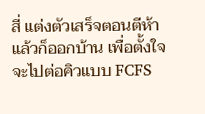สี่ แต่งตัวเสร็จตอนตีห้าแล้วก็ออกบ้าน เพื่อตั้งใจจะไปต่อคิวแบบ FCFS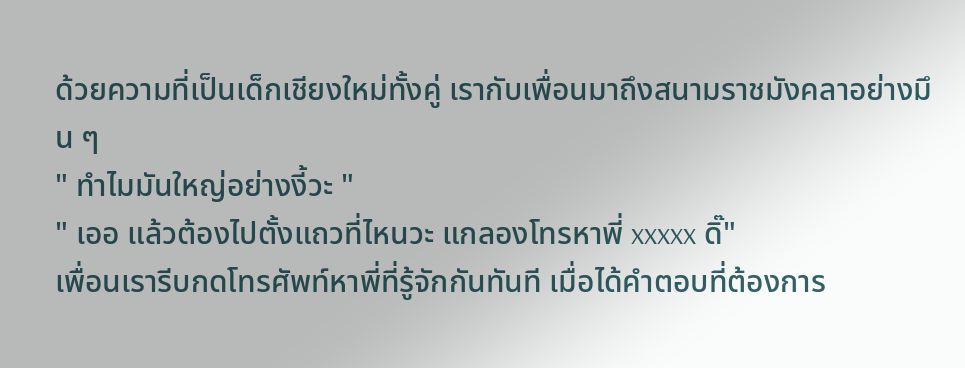ด้วยความที่เป็นเด็กเชียงใหม่ทั้งคู่ เรากับเพื่อนมาถึงสนามราชมังคลาอย่างมึน ๆ
" ทำไมมันใหญ่อย่างงี้วะ "
" เออ แล้วต้องไปตั้งแถวที่ไหนวะ แกลองโทรหาพี่ xxxxx ดิ๊"
เพื่อนเรารีบกดโทรศัพท์หาพี่ที่รู้จักกันทันที เมื่อได้คำตอบที่ต้องการ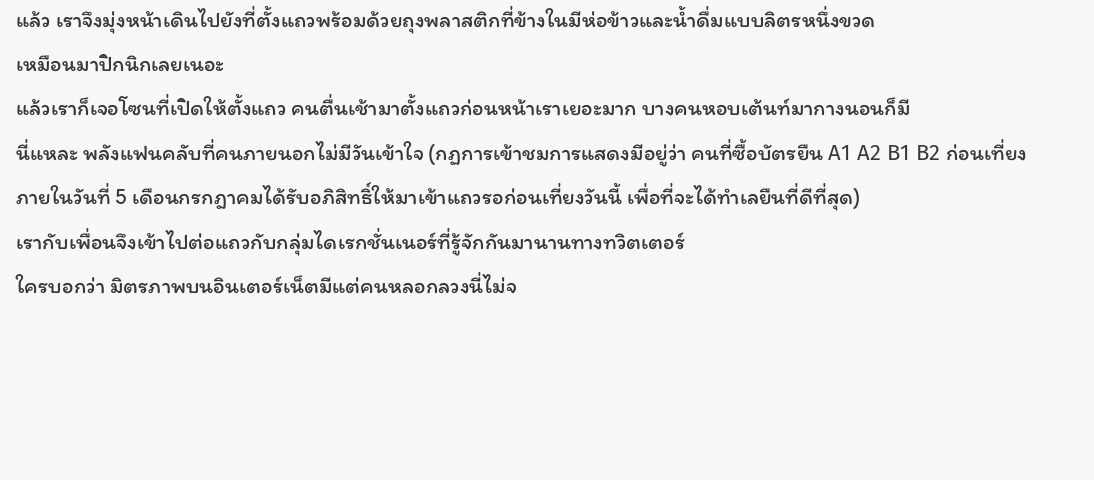แล้ว เราจึงมุ่งหน้าเดินไปยังที่ตั้งแถวพร้อมด้วยถุงพลาสติกที่ข้างในมีห่อข้าวและน้ำดื่มแบบลิตรหนึ่งขวด
เหมือนมาปิกนิกเลยเนอะ
แล้วเราก็เจอโซนที่เปิดให้ตั้งแถว คนตื่นเช้ามาตั้งแถวก่อนหน้าเราเยอะมาก บางคนหอบเต้นท์มากางนอนก็มี
นี่แหละ พลังแฟนคลับที่คนภายนอกไม่มีวันเข้าใจ (กฏการเข้าชมการแสดงมีอยู่ว่า คนที่ซื้อบัตรยืน A1 A2 B1 B2 ก่อนเที่ยงภายในวันที่ 5 เดือนกรกฎาคมได้รับอภิสิทธิ์ให้มาเข้าแถวรอก่อนเที่ยงวันนี้ เพื่อที่จะได้ทำเลยืนที่ดีที่สุด)
เรากับเพื่อนจึงเข้าไปต่อแถวกับกลุ่มไดเรกชั่นเนอร์ที่รู้จักกันมานานทางทวิตเตอร์
ใครบอกว่า มิตรภาพบนอินเตอร์เน็ตมีแต่คนหลอกลวงนี่ไม่จ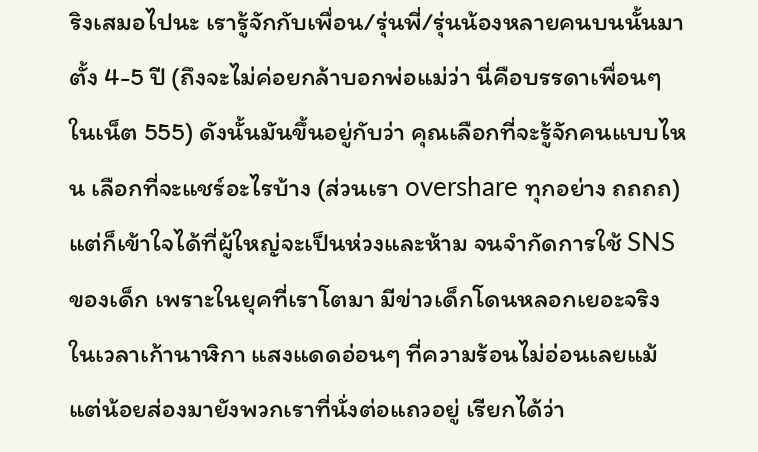ริงเสมอไปนะ เรารู้จักกับเพื่อน/รุ่นพี่/รุ่นน้องหลายคนบนนั้นมาตั้ง 4-5 ปี (ถึงจะไม่ค่อยกล้าบอกพ่อแม่ว่า นี่คือบรรดาเพื่อนๆ ในเน็ต 555) ดังนั้นมันขึ้นอยู่กับว่า คุณเลือกที่จะรู้จักคนแบบไหน เลือกที่จะแชร์อะไรบ้าง (ส่วนเรา overshare ทุกอย่าง ถถถถ)
แต่ก็เข้าใจได้ที่ผู้ใหญ่จะเป็นห่วงและห้าม จนจำกัดการใช้ SNS ของเด็ก เพราะในยุคที่เราโตมา มีข่าวเด็กโดนหลอกเยอะจริง
ในเวลาเก้านาฬิกา แสงแดดอ่อนๆ ที่ความร้อนไม่อ่อนเลยแม้แต่น้อยส่องมายังพวกเราที่นั่งต่อแถวอยู่ เรียกได้ว่า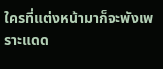ใครที่แต่งหน้ามาก็จะพังเพราะแดด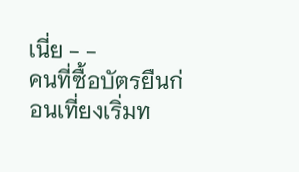เนี่ย - -
คนที่ซื้อบัตรยืนก่อนเที่ยงเริ่มท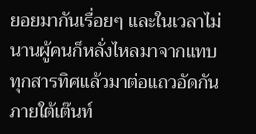ยอยมากันเรื่อยๆ และในเวลาไม่นานผู้คนก็หลั่งไหลมาจากแทบทุกสารทิศแล้วมาต่อแถวอัดกันภายใต้เต๊นท์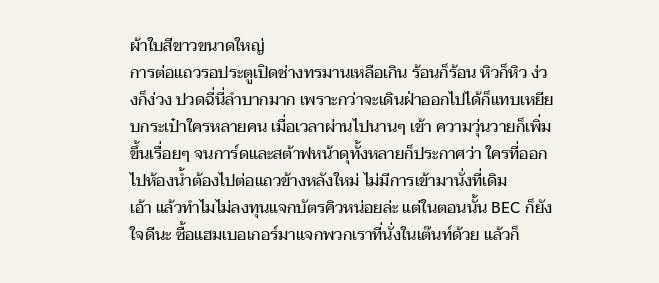ผ้าใบสีขาวขนาดใหญ่
การต่อแถวรอประตูเปิดช่างทรมานเหลือเกิน ร้อนก็ร้อน หิวก็หิว ง่วงก็ง่วง ปวดฉี่นี่ลำบากมาก เพราะกว่าจะเดินฝ่าออกไปได้ก็แทบเหยียบกระเป๋าใครหลายคน เมื่อเวลาผ่านไปนานๆ เข้า ความวุ่นวายก็เพิ่มขึ้นเรื่อยๆ จนการ์ดและสต้าฟหน้าดุทั้งหลายก็ประกาศว่า ใครที่ออกไปห้องน้ำต้องไปต่อแถวข้างหลังใหม่ ไม่มีการเข้ามานั่งที่เดิม
เอ้า แล้วทำไมไม่ลงทุนแจกบัตรคิวหน่อยล่ะ แต่ในตอนนั้น BEC ก็ยังใจดีนะ ซื้อแฮมเบอเกอร์มาแจกพวกเราที่นั่งในเต๊นท์ด้วย แล้วก็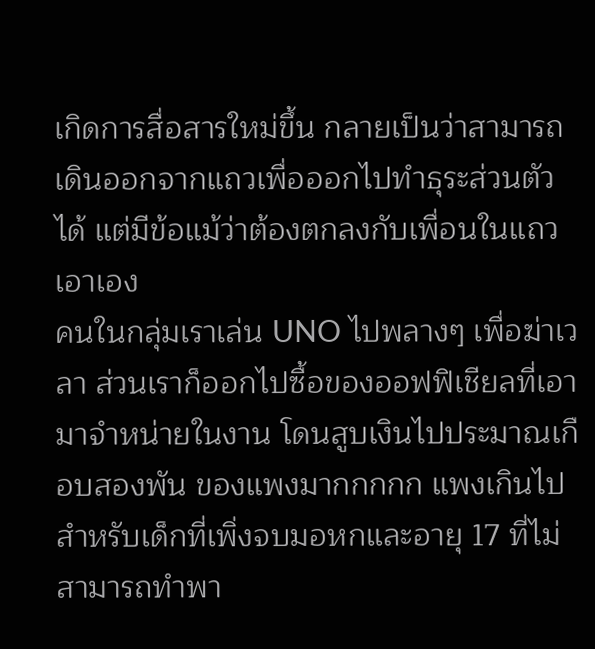เกิดการสื่อสารใหม่ขึ้น กลายเป็นว่าสามารถเดินออกจากแถวเพื่อออกไปทำธุระส่วนตัวได้ แต่มีข้อแม้ว่าต้องตกลงกับเพื่อนในแถวเอาเอง
คนในกลุ่มเราเล่น UNO ไปพลางๆ เพื่อฆ่าเวลา ส่วนเราก็ออกไปซื้อของออฟฟิเชียลที่เอามาจำหน่ายในงาน โดนสูบเงินไปประมาณเกือบสองพัน ของแพงมากกกกก แพงเกินไปสำหรับเด็กที่เพิ่งจบมอหกและอายุ 17 ที่ไม่สามารถทำพา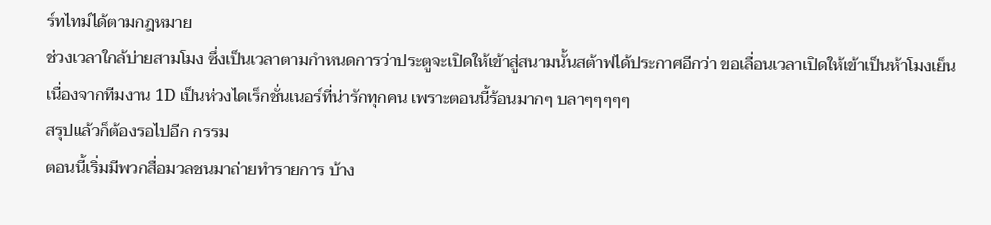ร์ทไทม์ได้ตามกฎหมาย
ช่วงเวลาใกล้บ่ายสามโมง ซึ่งเป็นเวลาตามกำหนดการว่าประตูจะเปิดให้เข้าสู่สนามนั้นสต้าฟได้ประกาศอีกว่า ขอเลื่อนเวลาเปิดให้เข้าเป็นห้าโมงเย็น เนื่องจากทีมงาน 1D เป็นห่วงไดเร็กชั่นเนอร์ที่น่ารักทุกคน เพราะตอนนี้ร้อนมากๆ บลาๆๆๆๆๆ
สรุปแล้วก็ต้องรอไปอีก กรรม
ตอนนี้เริ่มมีพวกสื่อมวลชนมาถ่ายทำรายการ บ้าง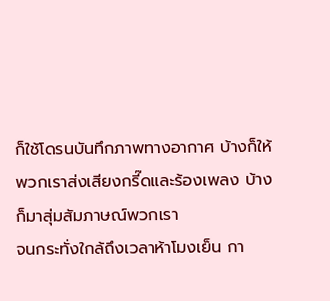ก็ใช้โดรนบันทึกภาพทางอากาศ บ้างก็ให้พวกเราส่งเสียงกรี๊ดและร้องเพลง บ้างก็มาสุ่มสัมภาษณ์พวกเรา
จนกระทั่งใกล้ถึงเวลาห้าโมงเย็น กา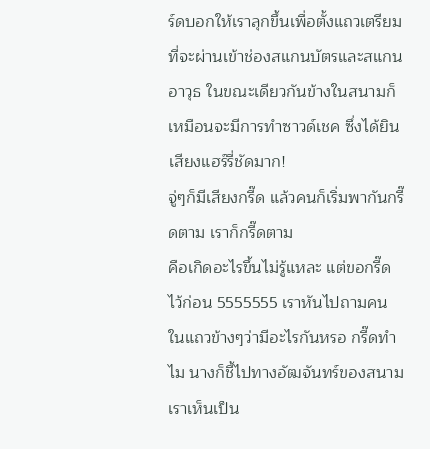ร์ดบอกให้เราลุกขึ้นเพื่อตั้งแถวเตรียมที่จะผ่านเข้าช่องสแกนบัตรและสแกนอาวุธ ในขณะเดียวกันข้างในสนามก็เหมือนจะมีการทำซาวด์เชค ซึ่งได้ยินเสียงแฮร์รี่ชัดมาก!
จู่ๆก็มีเสียงกรี๊ด แล้วคนก็เริ่มพากันกรี๊ดตาม เราก็กรี๊ดตาม
คือเกิดอะไรขึ้นไม่รู้แหละ แต่ขอกรี๊ดไว้ก่อน 5555555 เราหันไปถามคนในแถวข้างๆว่ามีอะไรกันหรอ กรี๊ดทำไม นางก็ชี้ไปทางอัฒจันทร์ของสนาม เราเห็นเป็น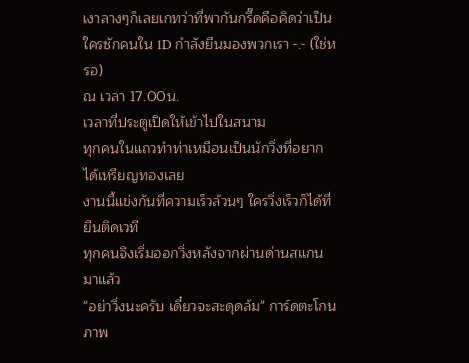เงาลางๆก็เลยเกทว่าที่พากันกรี๊ดคือคิดว่าเป็นใครซักคนใน 1D กำลังยืนมองพวกเรา -.- (ใช่หรอ)
ณ เวลา 17.00น.
เวลาที่ประตูเปิดให้เข้าไปในสนาม
ทุกคนในแถวทำท่าเหมือนเป็นนักวิ่งที่อยากได้เหรียญทองเลย
งานนี้แข่งกันที่ความเร็วล้วนๆ ใครวิ่งเร็วก็ได้ที่ยืนติดเวที
ทุกคนจึงเริ่มออกวิ่งหลังจากผ่านด่านสแกนมาแล้ว
"อย่าวิ่งนะครับ เดี๋ยวจะสะดุดล้ม" การ์ดตะโกน
ภาพ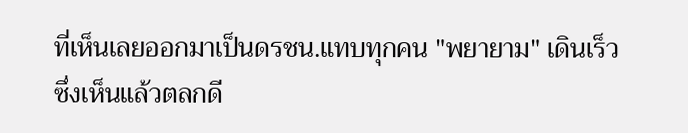ที่เห็นเลยออกมาเป็นดรชน.แทบทุกคน "พยายาม" เดินเร็ว ซึ่งเห็นแล้วตลกดี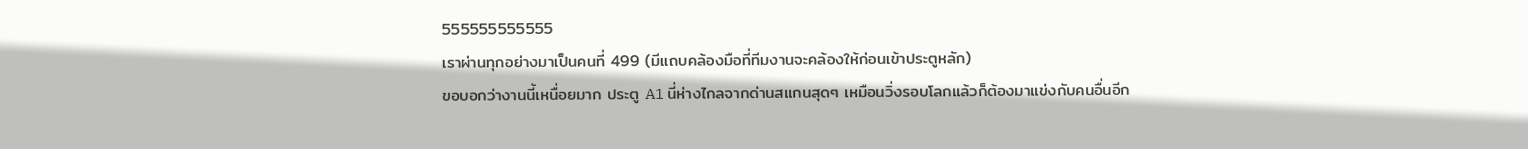555555555555
เราผ่านทุกอย่างมาเป็นคนที่ 499 (มีแถบคล้องมือที่ทีมงานจะคล้องให้ก่อนเข้าประตูหลัก)
ขอบอกว่างานนี้เหนื่อยมาก ประตู A1 นี่ห่างไกลจากด่านสแกนสุดๆ เหมือนวิ่งรอบโลกแล้วก็ต้องมาแข่งกับคนอื่นอีก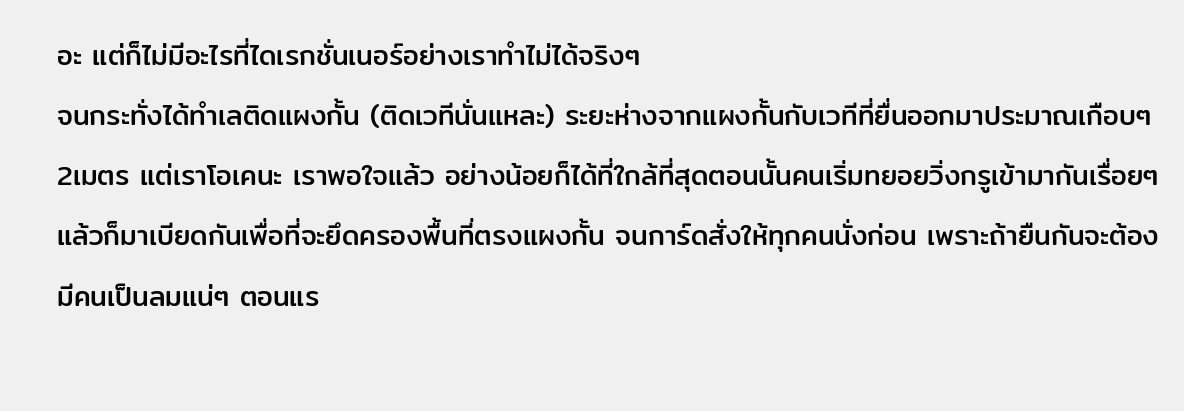อะ แต่ก็ไม่มีอะไรที่ไดเรกชั่นเนอร์อย่างเราทำไม่ได้จริงๆ
จนกระทั่งได้ทำเลติดแผงกั้น (ติดเวทีนั่นแหละ) ระยะห่างจากแผงกั้นกับเวทีที่ยื่นออกมาประมาณเกือบๆ2เมตร แต่เราโอเคนะ เราพอใจแล้ว อย่างน้อยก็ได้ที่ใกล้ที่สุดตอนนั้นคนเริ่มทยอยวิ่งกรูเข้ามากันเรื่อยๆ แล้วก็มาเบียดกันเพื่อที่จะยึดครองพื้นที่ตรงแผงกั้น จนการ์ดสั่งให้ทุกคนนั่งก่อน เพราะถ้ายืนกันจะต้องมีคนเป็นลมแน่ๆ ตอนแร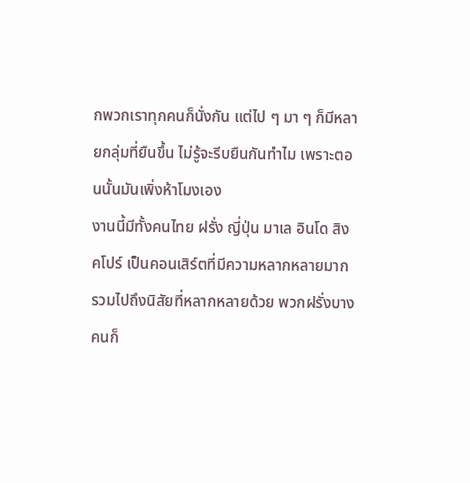กพวกเราทุกคนก็นั่งกัน แต่ไป ๆ มา ๆ ก็มีหลายกลุ่มที่ยืนขึ้น ไม่รู้จะรีบยืนกันทำไม เพราะตอนนั้นมันเพิ่งห้าโมงเอง
งานนี้มีทั้งคนไทย ฝรั่ง ญี่ปุ่น มาเล อินโด สิงคโปร์ เป็นคอนเสิร์ตที่มีความหลากหลายมาก รวมไปถึงนิสัยที่หลากหลายด้วย พวกฝรั่งบางคนก็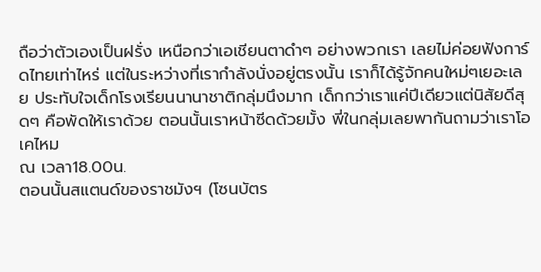ถือว่าตัวเองเป็นฝรั่ง เหนือกว่าเอเชียนตาดำๆ อย่างพวกเรา เลยไม่ค่อยฟังการ์ดไทยเท่าไหร่ แต่ในระหว่างที่เรากำลังนั่งอยู่ตรงนั้น เราก็ได้รู้จักคนใหม่ๆเยอะเลย ประทับใจเด็กโรงเรียนนานาชาติกลุ่มนึงมาก เด็กกว่าเราแค่ปีเดียวแต่นิสัยดีสุดๆ คือพัดให้เราด้วย ตอนนั้นเราหน้าซีดด้วยมั้ง พี่ในกลุ่มเลยพากันถามว่าเราโอเคไหม
ณ เวลา18.00น.
ตอนนั้นสแตนด์ของราชมังฯ (โซนบัตร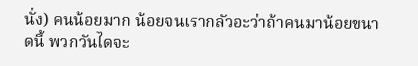นั่ง) คนน้อยมาก น้อยจนเรากลัวอะว่าถ้าคนมาน้อยขนาดนี้ พวกวันไดจะ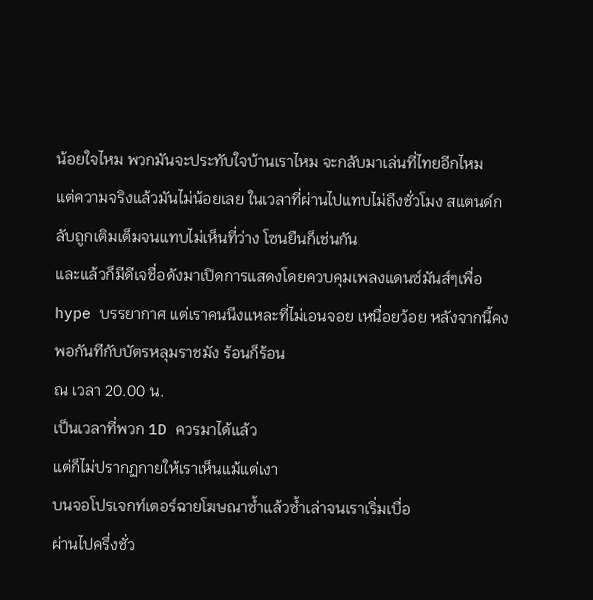น้อยใจไหม พวกมันจะประทับใจบ้านเราไหม จะกลับมาเล่นที่ไทยอีกไหม
แต่ความจริงแล้วมันไม่น้อยเลย ในเวลาที่ผ่านไปแทบไม่ถึงชั่วโมง สแตนด์กลับถูกเติมเต็มจนแทบไม่เห็นที่ว่าง โซนยืนก็เช่นกัน
และแล้วก็มีดีเจชื่อดังมาเปิดการแสดงโดยควบคุมเพลงแดนซ์มันส์ๆเพื่อ hype บรรยากาศ แต่เราคนนึงแหละที่ไม่เอนจอย เหนื่อยว้อย หลังจากนี้คงพอกันทีกับบัตรหลุมราชมัง ร้อนก็ร้อน
ณ เวลา 20.00 น.
เป็นเวลาที่พวก 1D ควรมาได้แล้ว
แต่ก็ไม่ปรากฏกายให้เราเห็นแม้แต่เงา
บนจอโปรเจกท์เตอร์ฉายโฆษณาซ้ำแล้วซ้ำเล่าจนเราเริ่มเบื่อ
ผ่านไปครึ่งชั่ว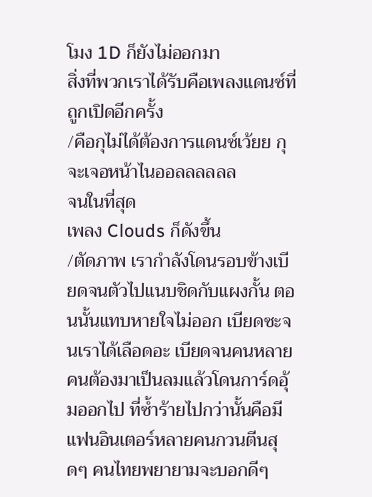โมง 1D ก็ยังไม่ออกมา
สิ่งที่พวกเราได้รับคือเพลงแดนซ์ที่ถูกเปิดอีกครั้ง
/คือกุไม่ได้ต้องการแดนซ์เว้ยย กุจะเจอหน้าไนออลลลลลล
จนในที่สุด
เพลง Clouds ก็ดังขึ้น
/ตัดภาพ เรากำลังโดนรอบข้างเบียดจนตัวไปแนบชิดกับแผงกั้น ตอนนั้นแทบหายใจไม่ออก เบียดซะจนเราได้เลือดอะ เบียดจนคนหลายคนต้องมาเป็นลมแล้วโดนการ์ดอุ้มออกไป ที่ซ้ำร้ายไปกว่านั้นคือมีแฟนอินเตอร์หลายคนกวนตีนสุดๆ คนไทยพยายามจะบอกดีๆ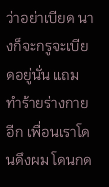ว่าอย่าเบียด นางก็จะกรูจะเบียดอยู่นั่น แถมทำร้ายร่างกายอีก เพื่อนเราโดนดึงผม โดนกด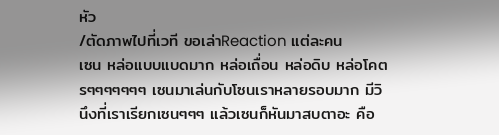หัว
/ตัดภาพไปที่เวที ขอเล่าReaction แต่ละคน
เซน หล่อแบบแบดมาก หล่อเถื่อน หล่อดิบ หล่อโคตรๆๆๆๆๆๆๆ เซนมาเล่นกับโซนเราหลายรอบมาก มีวินึงที่เราเรียกเซนๆๆๆ แล้วเซนก็หันมาสบตาอะ คือ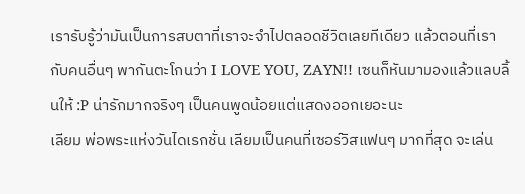เรารับรู้ว่ามันเป็นการสบตาที่เราจะจำไปตลอดชีวิตเลยทีเดียว แล้วตอนที่เรากับคนอื่นๆ พากันตะโกนว่า I LOVE YOU, ZAYN!! เซนก็หันมามองแล้วแลบลิ้นให้ :P น่ารักมากจริงๆ เป็นคนพูดน้อยแต่แสดงออกเยอะนะ
เลียม พ่อพระแห่งวันไดเรกชั่น เลียมเป็นคนที่เซอร์วิสแฟนๆ มากที่สุด จะเล่น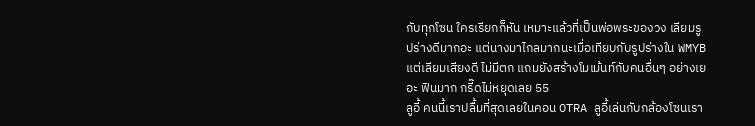กับทุกโซน ใครเรียกก็หัน เหมาะแล้วที่เป็นพ่อพระของวง เลียมรูปร่างดีมากอะ แต่นางมาไกลมากนะเมื่อเทียบกับรูปร่างใน WMYB แต่เลียมเสียงดี ไม่มีตก แถมยังสร้างโมเม้นท์กับคนอื่นๆ อย่างเยอะ ฟินมาก กรี๊ดไม่หยุดเลย 55
ลูอี้ คนนี้เราปลื้มที่สุดเลยในคอน OTRA ลูอี้เล่นกับกล้องโซนเรา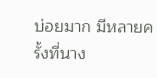บ่อยมาก มีหลายครั้งที่นาง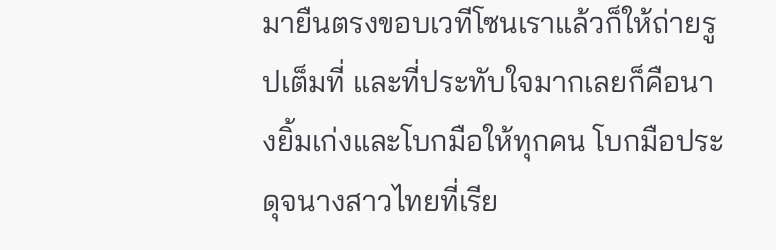มายืนตรงขอบเวทีโซนเราแล้วก็ให้ถ่ายรูปเต็มที่ และที่ประทับใจมากเลยก็คือนางยิ้มเก่งและโบกมือให้ทุกคน โบกมือประดุจนางสาวไทยที่เรีย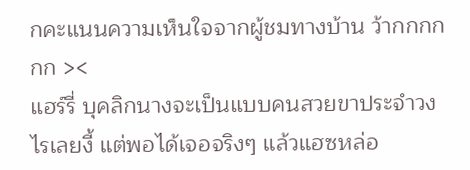กคะแนนความเห็นใจจากผู้ชมทางบ้าน ว้ากกกกกก ><
แฮร์รี่ บุคลิกนางจะเป็นแบบคนสวยขาประจำวงไรเลยงี้ แต่พอได้เจอจริงๆ แล้วแฮซหล่อ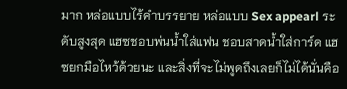มาก หล่อแบบไร้คำบรรยาย หล่อแบบ Sex appearl ระดับสูงสุด แฮซชอบพ่นน้ำใส่แฟน ชอบสาดน้ำใส่การ์ด แฮซยกมือไหว้ด้วยนะ และสิ่งที่จะไม่พูดถึงเลยก็ไม่ได้นั่นคือ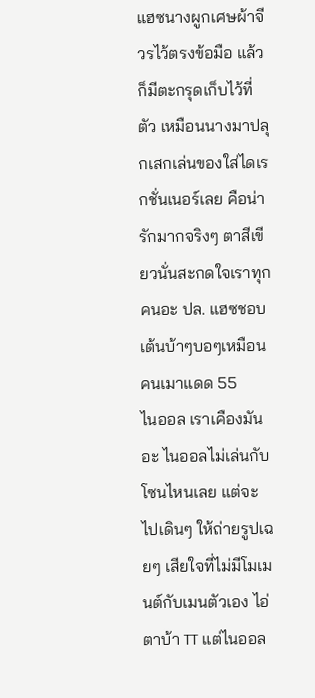แฮซนางผูกเศษผ้าจีวรไว้ตรงข้อมือ แล้วก็มีตะกรุดเก็บไว้ที่ตัว เหมือนนางมาปลุกเสกเล่นของใส่ไดเรกชั่นเนอร์เลย คือน่ารักมากจริงๆ ตาสีเขียวนั่นสะกดใจเราทุกคนอะ ปล. แฮซชอบเต้นบ้าๆบอๆเหมือนคนเมาแดด 55
ไนออล เราเคืองมันอะ ไนออลไม่เล่นกับโซนไหนเลย แต่จะไปเดินๆ ให้ถ่ายรูปเฉยๆ เสียใจที่ไม่มีโมเมนต์กับเมนตัวเอง ไอ่ตาบ้า TT แต่ไนออล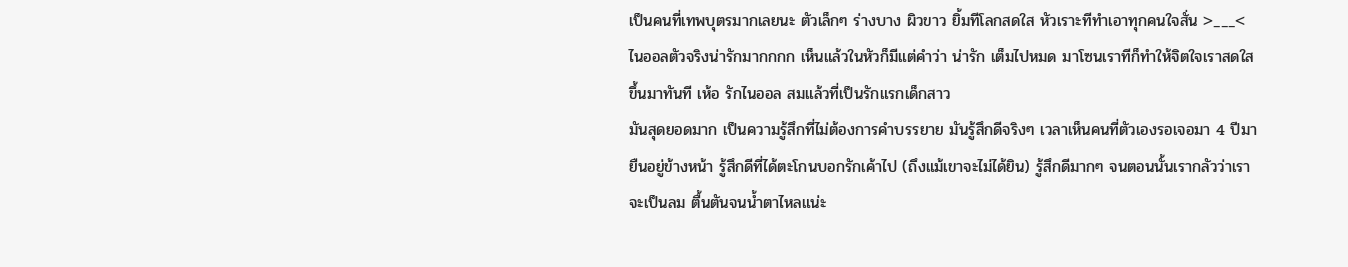เป็นคนที่เทพบุตรมากเลยนะ ตัวเล็กๆ ร่างบาง ผิวขาว ยิ้มทีโลกสดใส หัวเราะทีทำเอาทุกคนใจสั่น >___< ไนออลตัวจริงน่ารักมากกกก เห็นแล้วในหัวก็มีแต่คำว่า น่ารัก เต็มไปหมด มาโซนเราทีก็ทำให้จิตใจเราสดใสขึ้นมาทันที เห้อ รักไนออล สมแล้วที่เป็นรักแรกเด็กสาว
มันสุดยอดมาก เป็นความรู้สึกที่ไม่ต้องการคำบรรยาย มันรู้สึกดีจริงๆ เวลาเห็นคนที่ตัวเองรอเจอมา 4 ปีมายืนอยู่ข้างหน้า รู้สึกดีที่ได้ตะโกนบอกรักเค้าไป (ถึงแม้เขาจะไม่ได้ยิน) รู้สึกดีมากๆ จนตอนนั้นเรากลัวว่าเราจะเป็นลม ตื้นตันจนน้ำตาไหลแน่ะ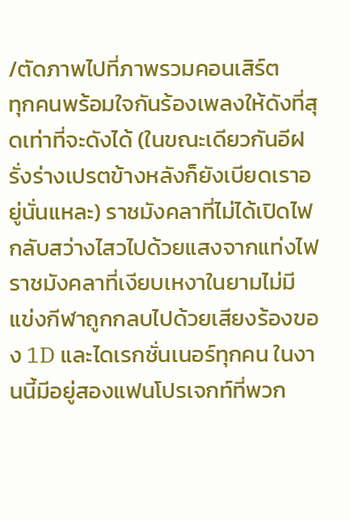/ตัดภาพไปที่ภาพรวมคอนเสิร์ต
ทุกคนพร้อมใจกันร้องเพลงให้ดังที่สุดเท่าที่จะดังได้ (ในขณะเดียวกันอีฝรั่งร่างเปรตข้างหลังก็ยังเบียดเราอยู่นั่นแหละ) ราชมังคลาที่ไม่ได้เปิดไฟกลับสว่างไสวไปด้วยแสงจากแท่งไฟ ราชมังคลาที่เงียบเหงาในยามไม่มีแข่งกีฬาถูกกลบไปด้วยเสียงร้องของ 1D และไดเรกชั่นเนอร์ทุกคน ในงานนี้มีอยู่สองแฟนโปรเจกท์ที่พวก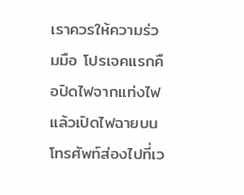เราควรให้ความร่วมมือ โปรเจคแรกคือปิดไฟจากแท่งไฟแล้วเปิดไฟฉายบนโทรศัพท์ส่องไปที่เว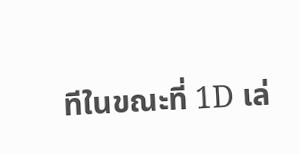ทีในขณะที่ 1D เล่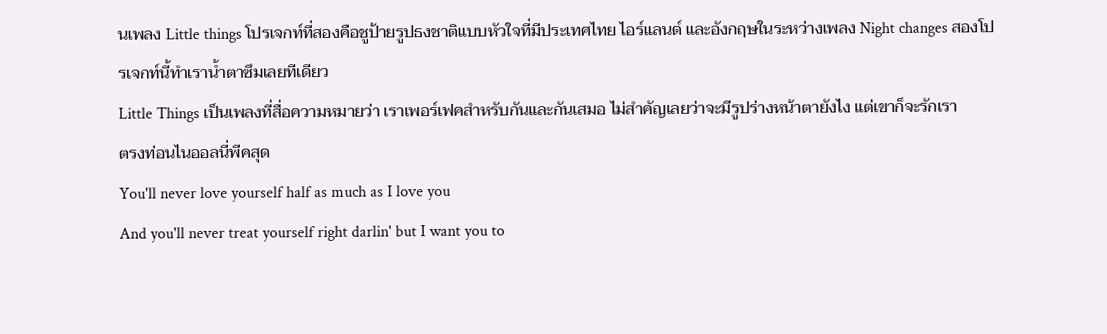นเพลง Little things โปรเจกท์ที่สองคือชูป้ายรูปธงชาติแบบหัวใจที่มีประเทศไทย ไอร์แลนด์ และอังกฤษในระหว่างเพลง Night changes สองโปรเจกท์นี้ทำเราน้ำตาซึมเลยทีเดียว
Little Things เป็นเพลงที่สื่อความหมายว่า เราเพอร์เฟคสำหรับกันและกันเสมอ ไม่สำคัญเลยว่าจะมีรูปร่างหน้าตายังไง แต่เขาก็จะรักเรา
ตรงท่อนไนออลนี่พีคสุด
You'll never love yourself half as much as I love you
And you'll never treat yourself right darlin' but I want you to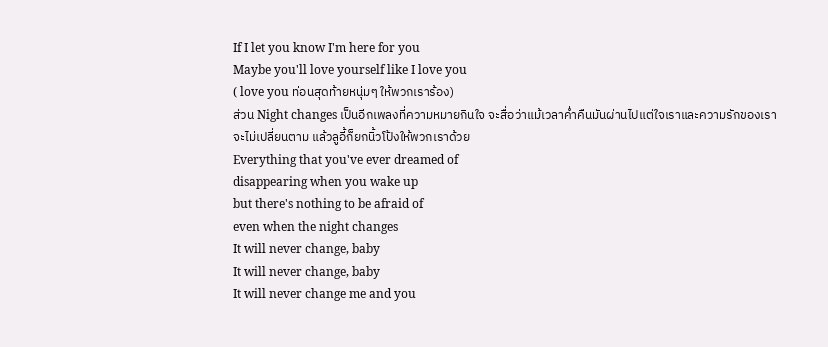If I let you know I'm here for you
Maybe you'll love yourself like I love you
( love you ท่อนสุดท้ายหนุ่มๆ ให้พวกเราร้อง)
ส่วน Night changes เป็นอีกเพลงที่ความหมายกินใจ จะสื่อว่าแม้เวลาค่ำคืนมันผ่านไปแต่ใจเราและความรักของเราจะไม่เปลี่ยนตาม แล้วลูอี้ก็ยกนิ้วโป้งให้พวกเราด้วย
Everything that you've ever dreamed of
disappearing when you wake up
but there's nothing to be afraid of
even when the night changes
It will never change, baby
It will never change, baby
It will never change me and you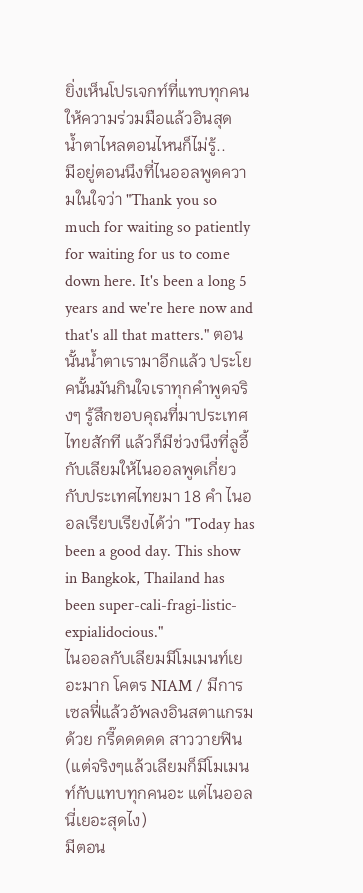ยิ่งเห็นโปรเจกท์ที่แทบทุกคนให้ความร่วมมือแล้วอินสุด
น้ำตาไหลตอนไหนก็ไม่รู้..
มีอยู่ตอนนึงที่ไนออลพูดความในใจว่า "Thank you so much for waiting so patiently for waiting for us to come down here. It's been a long 5 years and we're here now and that's all that matters." ตอนนั้นน้ำตาเรามาอีกแล้ว ประโยคนั้นมันกินใจเราทุกคำพูดจริงๆ รู้สึกขอบคุณที่มาประเทศไทยสักที แล้วก็มีช่วงนึงที่ลูอี้กับเลียมให้ไนออลพูดเกี่ยวกับประเทศไทยมา 18 คำ ไนออลเรียบเรียงได้ว่า "Today has been a good day. This show in Bangkok, Thailand has been super-cali-fragi-listic-expialidocious."
ไนออลกับเลียมมีโมเมนท์เยอะมาก โคตร NIAM / มีการเซลฟี่แล้วอัพลงอินสตาแกรมด้วย กรี๊ดดดดด สาววายฟิน (แต่จริงๆแล้วเลียมก็มีโมเมนท์กับแทบทุกคนอะ แต่ไนออลนี่เยอะสุดไง)
มีตอน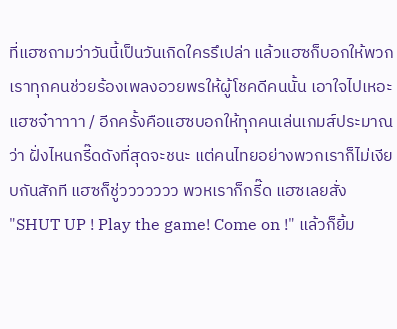ที่แฮซถามว่าวันนี้เป็นวันเกิดใครรึเปล่า แล้วแฮซก็บอกให้พวกเราทุกคนช่วยร้องเพลงอวยพรให้ผู้โชคดีคนนั้น เอาใจไปเหอะแฮซจ๋าาาาา / อีกครั้งคือแฮซบอกให้ทุกคนเล่นเกมส์ประมาณว่า ฝั่งไหนกรี๊ดดังที่สุดจะชนะ แต่คนไทยอย่างพวกเราก็ไม่เงียบกันสักที แฮซก็ชู่ววววววว พวหเราก็กรี๊ด แฮซเลยสั่ง "SHUT UP ! Play the game! Come on !" แล้วก็ยิ้ม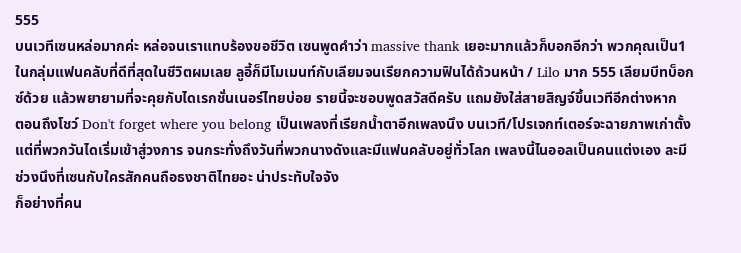555
บนเวทีเซนหล่อมากค่ะ หล่อจนเราแทบร้องขอชีวิต เซนพูดคำว่า massive thank เยอะมากแล้วก็บอกอีกว่า พวกคุณเป็น1 ในกลุ่มแฟนคลับที่ดีที่สุดในชีวิตผมเลย ลูอี้ก็มีโมเมนท์กับเลียมจนเรียกความฟินได้ถ้วนหน้า / Lilo มาก 555 เลียมบีทบ็อกซ์ด้วย แล้วพยายามที่จะคุยกับไดเรกชั่นเนอร์ไทยบ่อย รายนี้จะชอบพูดสวัสดีครับ แถมยังใส่สายสิญจ์ขึ้นเวทีอีกต่างหาก
ตอนถึงโชว์ Don't forget where you belong เป็นเพลงที่เรียกน้ำตาอีกเพลงนึง บนเวที/โปรเจกท์เตอร์จะฉายภาพเก่าตั้งแต่ที่พวกวันไดเริ่มเข้าสู่วงการ จนกระทั่งถึงวันที่พวกนางดังและมีแฟนคลับอยู่ทั่วโลก เพลงนี้ไนออลเป็นคนแต่งเอง ละมีช่วงนึงที่เซนกับใครสักคนถือธงชาติไทยอะ น่าประทับใจจัง
ก็อย่างที่คน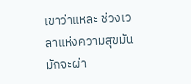เขาว่าแหละ ช่วงเวลาแห่งความสุขมันมักจะผ่า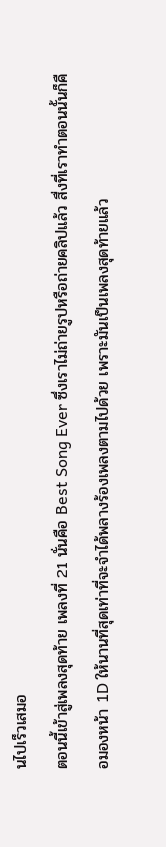นไปเร็วเสมอ
ตอนนี้เข้าสู่เพลงสุดท้าย เพลงที่ 21 นั่นคือ Best Song Ever ซึ่งเราไม่ถ่ายรูปหรือถ่ายคลิปแล้ว สื่งที่เราทำตอนนั้นก็คือมองหน้า 1D ให้นานที่สุดเท่าที่จะจำได้พลางร้องเพลงตามไปด้วย เพราะมันเป็นเพลงสุดท้ายแล้ว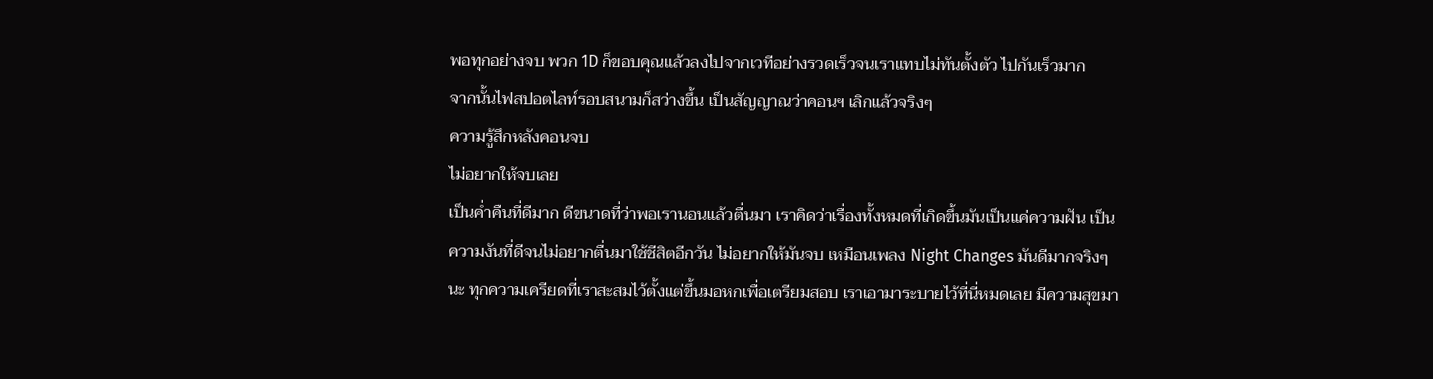พอทุกอย่างจบ พวก 1D ก็ขอบคุณแล้วลงไปจากเวทีอย่างรวดเร็วจนเราแทบไม่ทันตั้งตัว ไปกันเร็วมาก
จากนั้นไฟสปอตไลท์รอบสนามก็สว่างขึ้น เป็นสัญญาณว่าคอนฯ เลิกแล้วจริงๆ
ความรู้สึกหลังคอนจบ
ไม่อยากให้จบเลย
เป็นค่ำคืนที่ดีมาก ดีขนาดที่ว่าพอเรานอนแล้วตื่นมา เราคิดว่าเรื่องทั้งหมดที่เกิดขึ้นมันเป็นแค่ความฝัน เป็นความงันที่ดีจนไม่อยากตื่นมาใช้ชีสิตอีกวัน ไม่อยากให้มันจบ เหมือนเพลง Night Changes มันดีมากจริงๆนะ ทุกความเครียดที่เราสะสมไว้ตั้งแต่ขึ้นมอหกเพื่อเตรียมสอบ เราเอามาระบายไว้ที่นี่หมดเลย มีความสุขมา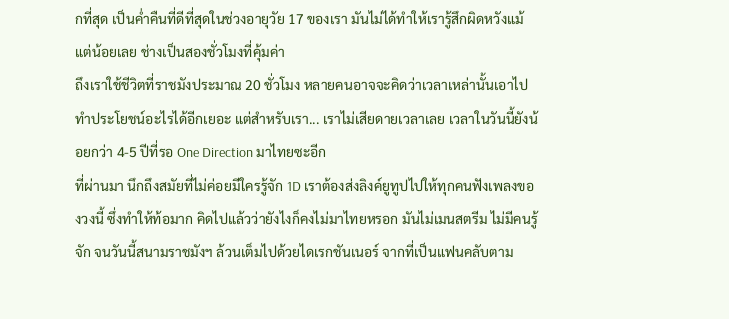กที่สุด เป็นค่ำคืนที่ดีที่สุดในช่วงอายุวัย 17 ของเรา มันไม่ได้ทำให้เรารู้สึกผิดหวังแม้แต่น้อยเลย ช่างเป็นสองชั่วโมงที่คุ้มค่า
ถึงเราใช้ชีวิตที่ราชมังประมาณ 20 ชั่วโมง หลายคนอาจจะคิดว่าเวลาเหล่านั้นเอาไปทำประโยชน์อะไรได้อีกเยอะ แต่สำหรับเรา... เราไม่เสียดายเวลาเลย เวลาในวันนี้ยังน้อยกว่า 4-5 ปีที่รอ One Direction มาไทยซะอีก
ที่ผ่านมา นึกถึงสมัยที่ไม่ค่อยมีใครรู้จัก 1D เราต้องส่งลิงค์ยูทูปไปให้ทุกคนฟังเพลงของวงนี้ ซึ่งทำให้ท้อมาก คิดไปแล้วว่ายังไงก็คงไม่มาไทยหรอก มันไม่เมนสตรีม ไม่มีคนรู้จัก จนวันนี้สนามราชมังฯ ล้วนเต็มไปด้วยไดเรกชันเนอร์ จากที่เป็นแฟนคลับตาม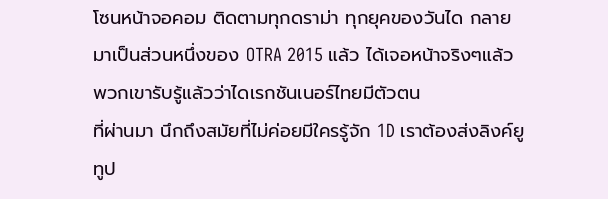โซนหน้าจอคอม ติดตามทุกดราม่า ทุกยุคของวันได กลายมาเป็นส่วนหนึ่งของ OTRA 2015 แล้ว ได้เจอหน้าจริงๆแล้ว พวกเขารับรู้แล้วว่าไดเรกชันเนอร์ไทยมีตัวตน
ที่ผ่านมา นึกถึงสมัยที่ไม่ค่อยมีใครรู้จัก 1D เราต้องส่งลิงค์ยูทูป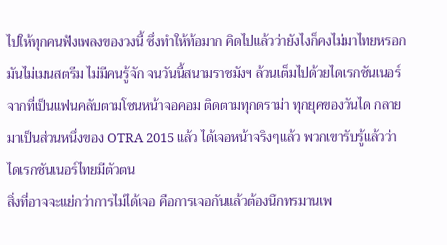ไปให้ทุกคนฟังเพลงของวงนี้ ซึ่งทำให้ท้อมาก คิดไปแล้วว่ายังไงก็คงไม่มาไทยหรอก มันไม่เมนสตรีม ไม่มีคนรู้จัก จนวันนี้สนามราชมังฯ ล้วนเต็มไปด้วยไดเรกชันเนอร์ จากที่เป็นแฟนคลับตามโซนหน้าจอคอม ติดตามทุกดราม่า ทุกยุคของวันได กลายมาเป็นส่วนหนึ่งของ OTRA 2015 แล้ว ได้เจอหน้าจริงๆแล้ว พวกเขารับรู้แล้วว่าไดเรกชันเนอร์ไทยมีตัวตน
สิ่งที่อาจจะแย่กว่าการไม่ได้เจอ คือการเจอกันแล้วต้องนึกทรมานเพ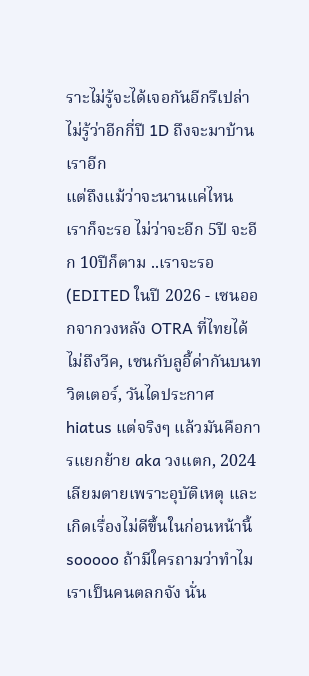ราะไม่รู้จะได้เจอกันอีกรึเปล่า
ไม่รู้ว่าอีกกี่ปี 1D ถึงจะมาบ้านเราอีก
แต่ถึงแม้ว่าจะนานแค่ไหน
เราก็จะรอ ไม่ว่าจะอีก 5ปี จะอีก 10ปีก็ตาม ..เราจะรอ
(EDITED ในปี 2026 - เซนออกจากวงหลัง OTRA ที่ไทยได้ไม่ถึงวีค, เซนกับลูอี้ด่ากันบนทวิตเตอร์, วันไดประกาศ hiatus แต่จริงๆ แล้วมันคือการแยกย้าย aka วงแตก, 2024 เลียมตายเพราะอุบัติเหตุ และเกิดเรื่องไม่ดีขึ้นในก่อนหน้านี้ sooooo ถ้ามีใครถามว่าทำไมเราเป็นคนตลกจัง นั่น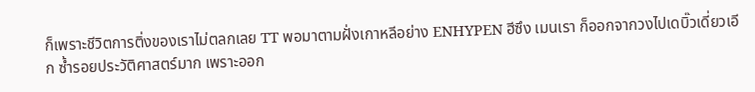ก็เพราะชีวิตการติ่งของเราไม่ตลกเลย TT พอมาตามฝั่งเกาหลีอย่าง ENHYPEN ฮีซึง เมนเรา ก็ออกจากวงไปเดบิ๊วเดี่ยวเอีก ซ้ำรอยประวัติศาสตร์มาก เพราะออก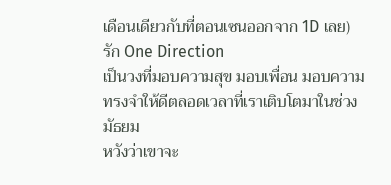เดือนเดียวกับที่ตอนเซนออกจาก 1D เลย)
รัก One Direction
เป็นวงที่มอบความสุข มอบเพื่อน มอบความทรงจำให้ดีตลอดเวลาที่เราเติบโตมาในช่วงมัธยม
หวังว่าเขาจะ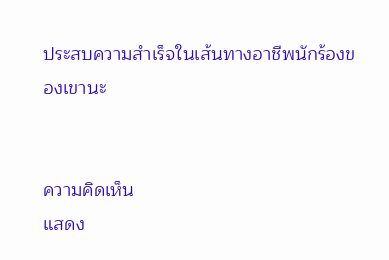ประสบความสำเร็จในเส้นทางอาชีพนักร้องของเขานะ


ความคิดเห็น
แสดง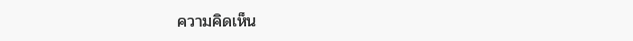ความคิดเห็น